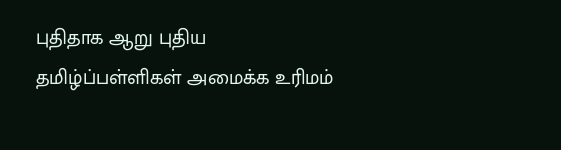புதிதாக ஆறு புதிய தமிழ்ப்பள்ளிகள் அமைக்க உரிமம்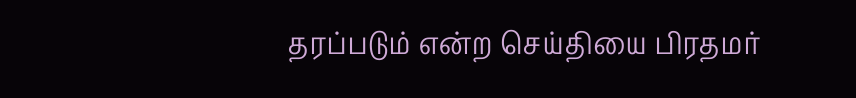தரப்படும் என்ற செய்தியை பிரதமர்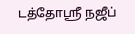டத்தோஸ்ரீ நஜீப்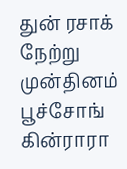துன் ரசாக் நேற்று முன்தினம் பூச்சோங் கின்ராரா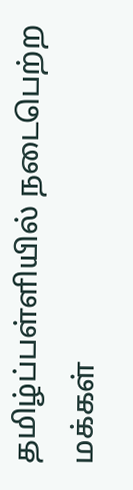தமிழ்ப்பள்ளியில் நடைபெற்ற மக்கள்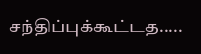சந்திப்புக்கூட்டத.....